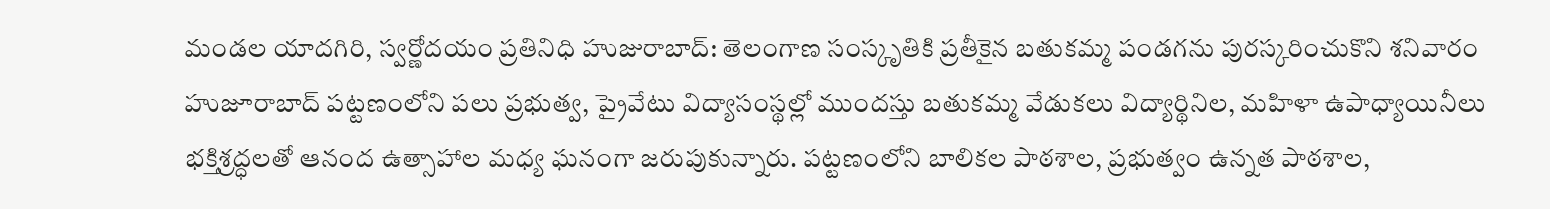మండల యాదగిరి, స్వర్ణోదయం ప్రతినిధి హుజురాబాద్: తెలంగాణ సంస్కృతికి ప్రతీకైన బతుకమ్మ పండగను పురస్కరించుకొని శనివారం హుజూరాబాద్ పట్టణంలోని పలు ప్రభుత్వ, ప్రైవేటు విద్యాసంస్థల్లో ముందస్తు బతుకమ్మ వేడుకలు విద్యార్థినిల, మహిళా ఉపాధ్యాయినీలు భక్తిశ్రద్ధలతో ఆనంద ఉత్సాహాల మధ్య ఘనంగా జరుపుకున్నారు. పట్టణంలోని బాలికల పాఠశాల, ప్రభుత్వం ఉన్నత పాఠశాల,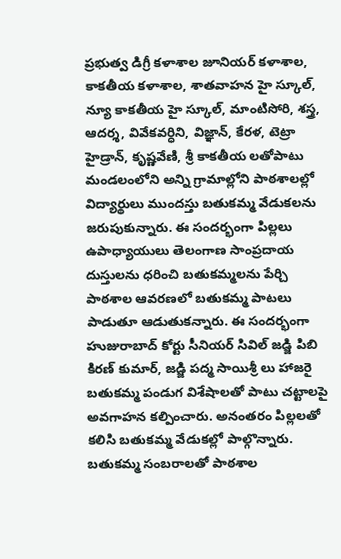ప్రభుత్వ డిగ్రీ కళాశాల జూనియర్ కళాశాల, కాకతీయ కళాశాల, శాతవాహన హై స్కూల్, న్యూ కాకతీయ హై స్కూల్, మాంటిసోరి, శస్త్ర, ఆదర్శ, వివేకవర్ధిని, విజ్ఞాన్, కేరళ, టెట్రా హైడ్రాన్, కృష్ణవేణి, శ్రీ కాకతీయ లతోపాటు మండలంలోని అన్ని గ్రామాల్లోని పాఠశాలల్లో విద్యార్థులు ముందస్తు బతుకమ్మ వేడుకలను జరుపుకున్నారు. ఈ సందర్భంగా పిల్లలు ఉపాధ్యాయులు తెలంగాణ సాంప్రదాయ దుస్తులను ధరించి బతుకమ్మలను పేర్చి పాఠశాల ఆవరణలో బతుకమ్మ పాటలు పాడుతూ ఆడుతుకన్నారు. ఈ సందర్భంగా హుజురాబాద్ కోర్టు సీనియర్ సివిల్ జడ్జి పిబి కిరణ్ కుమార్, జడ్జి పద్మ సాయిశ్రీ లు హాజరై బతుకమ్మ పండుగ విశేషాలతో పాటు చట్టాలపై అవగాహన కల్పించారు. అనంతరం పిల్లలతో కలిసి బతుకమ్మ వేడుకల్లో పాల్గొన్నారు. బతుకమ్మ సంబరాలతో పాఠశాల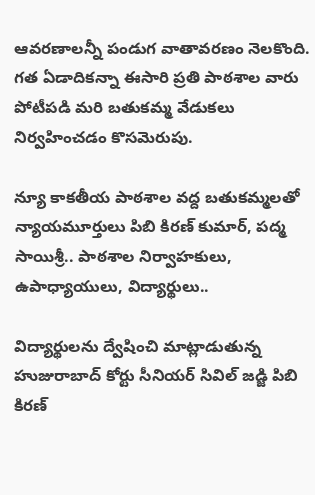ఆవరణాలన్నీ పండుగ వాతావరణం నెలకొంది. గత ఏడాదికన్నా ఈసారి ప్రతి పాఠశాల వారు పోటీపడి మరి బతుకమ్మ వేడుకలు నిర్వహించడం కొసమెరుపు.

న్యూ కాకతీయ పాఠశాల వద్ద బతుకమ్మలతో న్యాయమూర్తులు పిబి కిరణ్ కుమార్, పద్మ సాయిశ్రీ.. పాఠశాల నిర్వాహకులు, ఉపాధ్యాయులు, విద్యార్థులు..

విద్యార్థులను ద్వేషించి మాట్లాడుతున్న హుజురాబాద్ కోర్టు సీనియర్ సివిల్ జడ్జి పిబి కిరణ్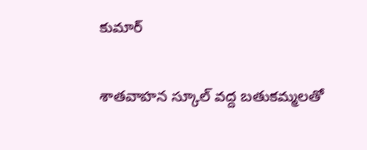కుమార్

శాతవాహన స్కూల్ వద్ద బతుకమ్మలతో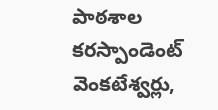పాఠశాల కరస్పాండెంట్ వెంకటేశ్వర్లు,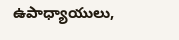ఉపాధ్యాయులు,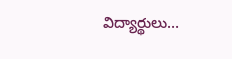విద్యార్థులు…